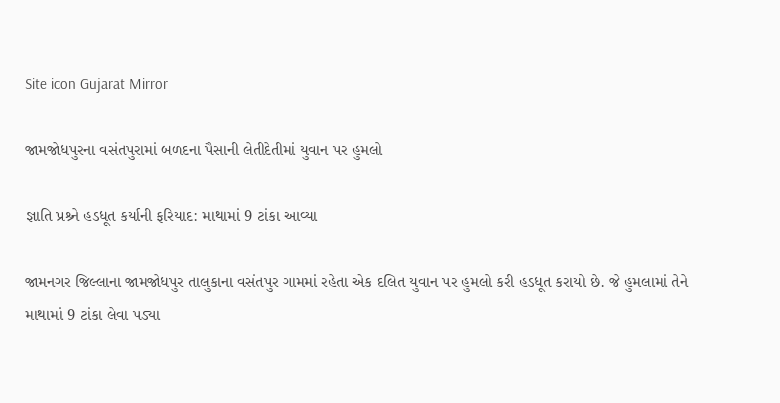Site icon Gujarat Mirror

જામજોધપુરના વસંતપુરામાં બળદના પૈસાની લેતીદેતીમાં યુવાન પર હુમલો

જ્ઞાતિ પ્રશ્ર્ને હડધૂત કર્યાની ફરિયાદ: માથામાં 9 ટાંકા આવ્યા

જામનગર જિલ્લાના જામજોધપુર તાલુકાના વસંતપુર ગામમાં રહેતા એક દલિત યુવાન પર હુમલો કરી હડધૂત કરાયો છે. જે હુમલામાં તેને માથામાં 9 ટાંકા લેવા પડ્યા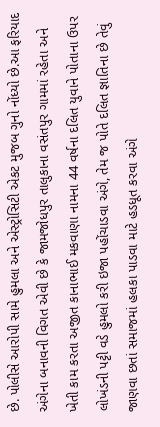છે. પોલીસે આરોપી સામે હુમલા અને એસ્ટ્રોસિટી એકટ મુજબ ગુનો નોંધ્યો છે.આ ફરિયાદ અંગેના બનાવની વિગત એવી છે કે જામજોધપુર તાલુકાના વસંતપુર ગામમાં રહેતા અને ખેતી કામ કરતા અજીત કાનાભાઈ મકવાણા નામના 44 વર્ષના દલિત યુવાને પોતાના ઉપર લોખંડની પટ્ટી વડે હુમલો કરી ઇજા પહોંચાડવા અંગે, તેમ જ પોતે દલિત જ્ઞાતિના છે તેવું જાણવા છતાં સમાજમાં હલકા પાડવા માટે હડધૂત કરવા અંગે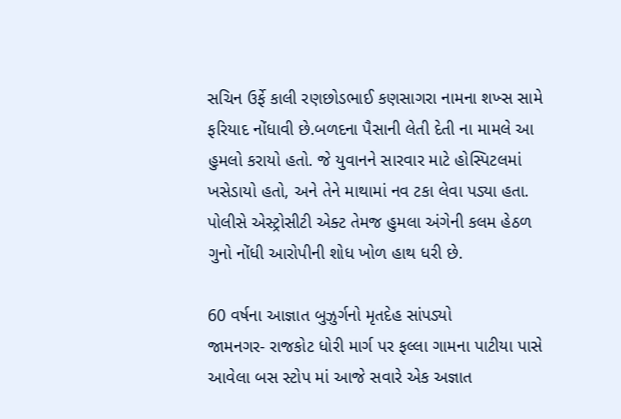સચિન ઉર્ફે કાલી રણછોડભાઈ કણસાગરા નામના શખ્સ સામે ફરિયાદ નોંધાવી છે.બળદના પૈસાની લેતી દેતી ના મામલે આ હુમલો કરાયો હતો. જે યુવાનને સારવાર માટે હોસ્પિટલમાં ખસેડાયો હતો, અને તેને માથામાં નવ ટકા લેવા પડ્યા હતા. પોલીસે એસ્ટ્રોસીટી એક્ટ તેમજ હુમલા અંગેની કલમ હેઠળ ગુનો નોંધી આરોપીની શોધ ખોળ હાથ ધરી છે.

60 વર્ષના આજ્ઞાત બુઝુર્ગનો મૃતદેહ સાંપડ્યો
જામનગર- રાજકોટ ધોરી માર્ગ પર ફલ્લા ગામના પાટીયા પાસે આવેલા બસ સ્ટોપ માં આજે સવારે એક અજ્ઞાત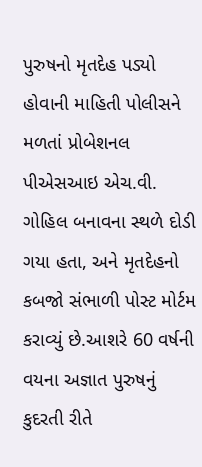પુરુષનો મૃતદેહ પડ્યો હોવાની માહિતી પોલીસને મળતાં પ્રોબેશનલ પીએસઆઇ એચ.વી. ગોહિલ બનાવના સ્થળે દોડી ગયા હતા, અને મૃતદેહનો કબજો સંભાળી પોસ્ટ મોર્ટમ કરાવ્યું છે.આશરે 60 વર્ષની વયના અજ્ઞાત પુરુષનું કુદરતી રીતે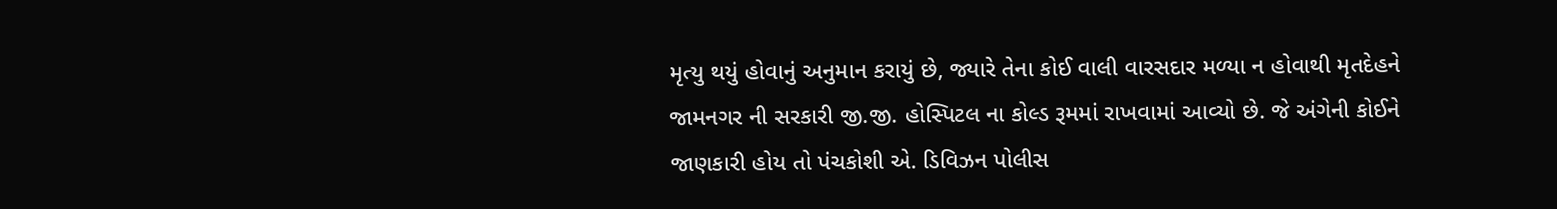મૃત્યુ થયું હોવાનું અનુમાન કરાયું છે, જ્યારે તેના કોઈ વાલી વારસદાર મળ્યા ન હોવાથી મૃતદેહને જામનગર ની સરકારી જી.જી. હોસ્પિટલ ના કોલ્ડ રૂમમાં રાખવામાં આવ્યો છે. જે અંગેની કોઈને જાણકારી હોય તો પંચકોશી એ. ડિવિઝન પોલીસ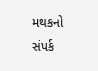મથકનો સંપર્ક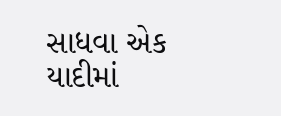સાધવા એક યાદીમાં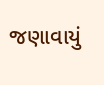જણાવાયું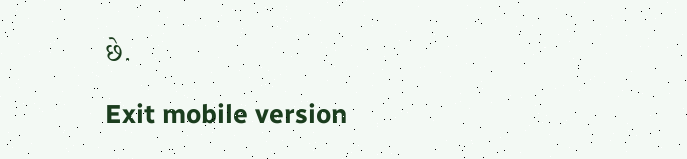છે.

Exit mobile version